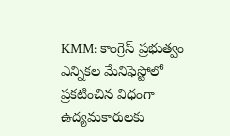KMM: కాంగ్రెస్ ప్రభుత్వం ఎన్నికల మేనిఫెస్టోలో ప్రకటించిన విధంగా ఉద్యమకారులకు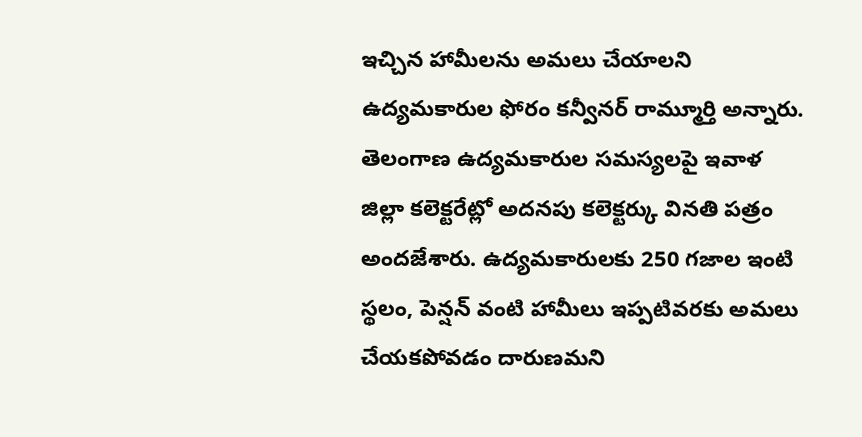ఇచ్చిన హామీలను అమలు చేయాలని ఉద్యమకారుల ఫోరం కన్వీనర్ రామ్మూర్తి అన్నారు. తెలంగాణ ఉద్యమకారుల సమస్యలపై ఇవాళ జిల్లా కలెక్టరేట్లో అదనపు కలెక్టర్కు వినతి పత్రం అందజేశారు. ఉద్యమకారులకు 250 గజాల ఇంటి స్థలం, పెన్షన్ వంటి హామీలు ఇప్పటివరకు అమలు చేయకపోవడం దారుణమని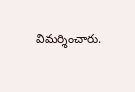విమర్శించారు.